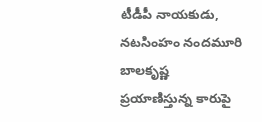టీడీపీ నాయకుడు, నటసింహం నందమూరి బాలకృష్ణ ప్రయాణిస్తున్న కారుపై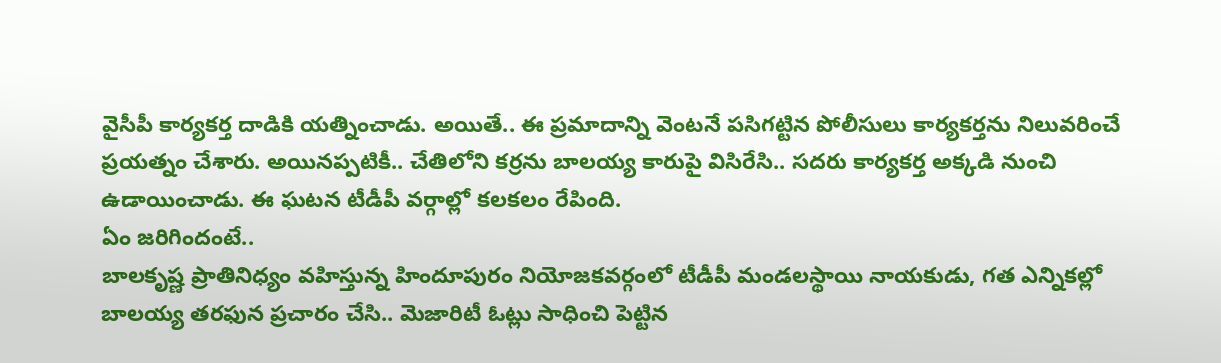వైసీపీ కార్యకర్త దాడికి యత్నించాడు. అయితే.. ఈ ప్రమాదాన్ని వెంటనే పసిగట్టిన పోలీసులు కార్యకర్తను నిలువరించే ప్రయత్నం చేశారు. అయినప్పటికీ.. చేతిలోని కర్రను బాలయ్య కారుపై విసిరేసి.. సదరు కార్యకర్త అక్కడి నుంచి ఉడాయించాడు. ఈ ఘటన టీడీపీ వర్గాల్లో కలకలం రేపింది.
ఏం జరిగిందంటే..
బాలకృష్ణ ప్రాతినిధ్యం వహిస్తున్న హిందూపురం నియోజకవర్గంలో టీడీపీ మండలస్థాయి నాయకుడు, గత ఎన్నికల్లో బాలయ్య తరఫున ప్రచారం చేసి.. మెజారిటీ ఓట్లు సాధించి పెట్టిన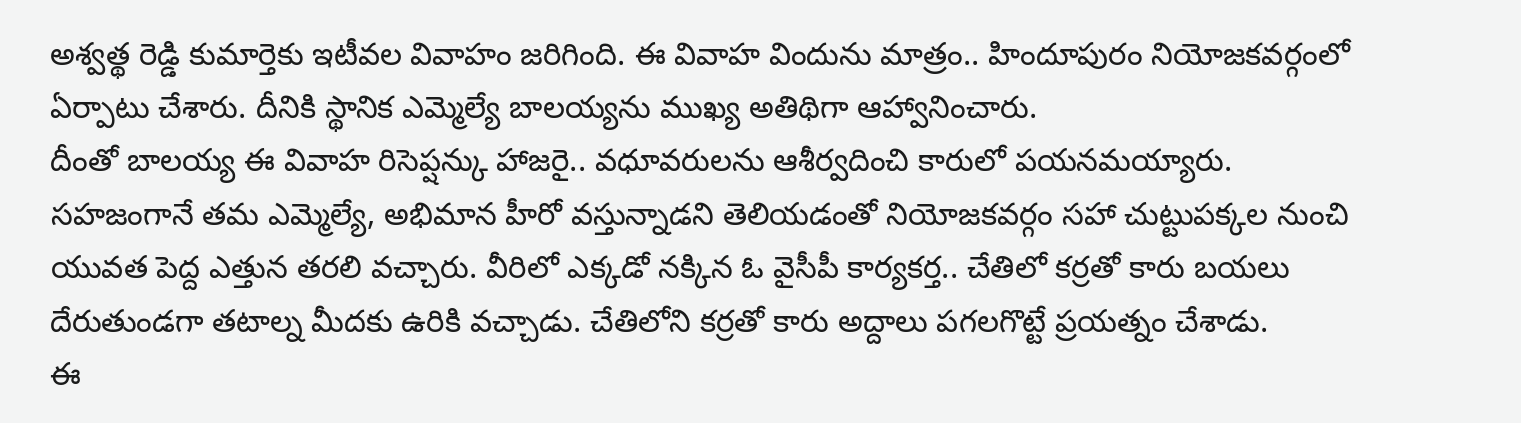అశ్వత్థ రెడ్డి కుమార్తెకు ఇటీవల వివాహం జరిగింది. ఈ వివాహ విందును మాత్రం.. హిందూపురం నియోజకవర్గంలో ఏర్పాటు చేశారు. దీనికి స్థానిక ఎమ్మెల్యే బాలయ్యను ముఖ్య అతిథిగా ఆహ్వానించారు.
దీంతో బాలయ్య ఈ వివాహ రిసెప్షన్కు హాజరై.. వధూవరులను ఆశీర్వదించి కారులో పయనమయ్యారు. సహజంగానే తమ ఎమ్మెల్యే, అభిమాన హీరో వస్తున్నాడని తెలియడంతో నియోజకవర్గం సహా చుట్టుపక్కల నుంచి యువత పెద్ద ఎత్తున తరలి వచ్చారు. వీరిలో ఎక్కడో నక్కిన ఓ వైసీపీ కార్యకర్త.. చేతిలో కర్రతో కారు బయలు దేరుతుండగా తటాల్న మీదకు ఉరికి వచ్చాడు. చేతిలోని కర్రతో కారు అద్దాలు పగలగొట్టే ప్రయత్నం చేశాడు.
ఈ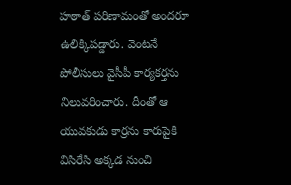హఠాత్ పరిణామంతో అందరూ ఉలిక్కిపడ్డారు. వెంటనే పోలీసులు వైసీపీ కార్యకర్తను నిలువరించారు. దీంతో ఆ యువకుడు కార్రను కారుపైకి విసిరేసి అక్కడ నుంచి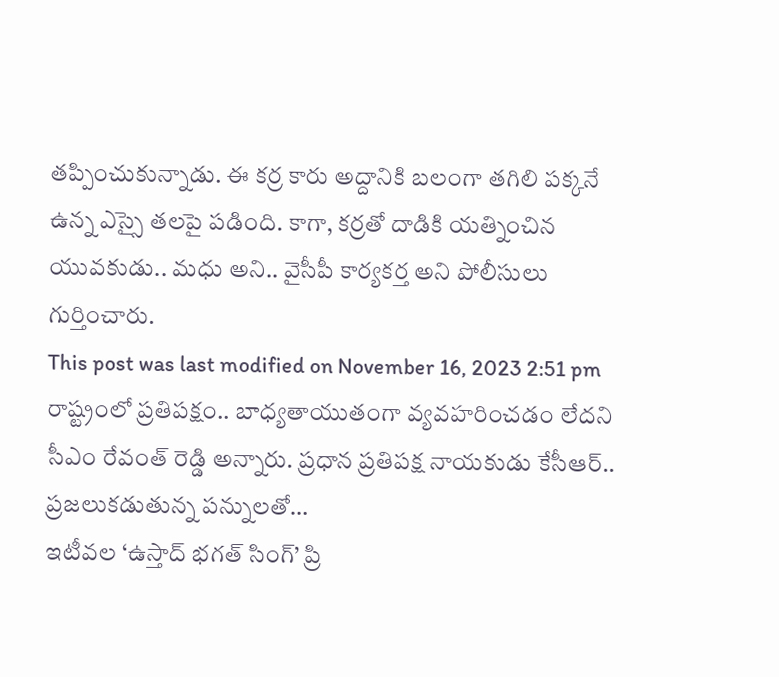తప్పించుకున్నాడు. ఈ కర్ర కారు అద్దానికి బలంగా తగిలి పక్కనే ఉన్న ఎస్సై తలపై పడింది. కాగా, కర్రతో దాడికి యత్నించిన యువకుడు.. మధు అని.. వైసీపీ కార్యకర్త అని పోలీసులు గుర్తించారు.
This post was last modified on November 16, 2023 2:51 pm
రాష్ట్రంలో ప్రతిపక్షం.. బాధ్యతాయుతంగా వ్యవహరించడం లేదని సీఎం రేవంత్ రెడ్డి అన్నారు. ప్రధాన ప్రతిపక్ష నాయకుడు కేసీఆర్.. ప్రజలుకడుతున్న పన్నులతో…
ఇటీవల ‘ఉస్తాద్ భగత్ సింగ్’ ప్రి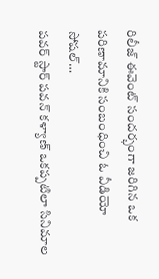రిలీజ్ ఈవెంట్ సందర్భంగా జరిగిన ఒక పరిణామానికి సంబంధించి ఓ వీడియో సోషల్…
పవర్ స్టార్ పవన్ కళ్యాణ్ ఒకప్పటిలా సినిమాల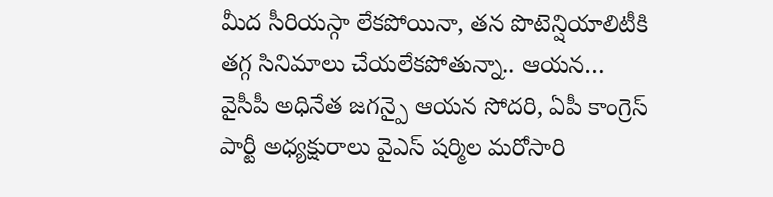మీద సీరియస్గా లేకపోయినా, తన పొటెన్షియాలిటీకి తగ్గ సినిమాలు చేయలేకపోతున్నా.. ఆయన…
వైసీపీ అధినేత జగన్పై ఆయన సోదరి, ఏపీ కాంగ్రెస్ పార్టీ అధ్యక్షురాలు వైఎస్ షర్మిల మరోసారి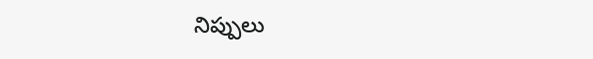నిప్పులు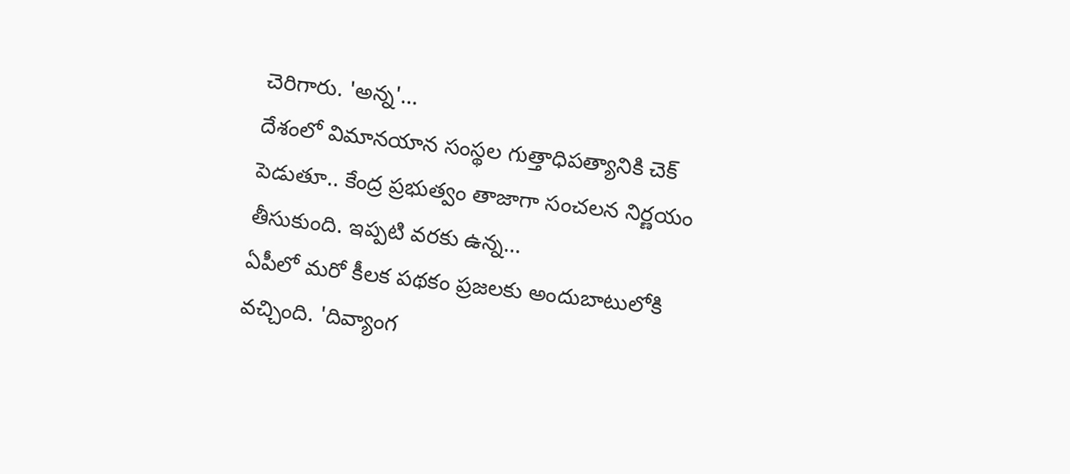చెరిగారు. 'అన్న'…
దేశంలో విమానయాన సంస్థల గుత్తాధిపత్యానికి చెక్ పెడుతూ.. కేంద్ర ప్రభుత్వం తాజాగా సంచలన నిర్ణయం తీసుకుంది. ఇప్పటి వరకు ఉన్న…
ఏపీలో మరో కీలక పథకం ప్రజలకు అందుబాటులోకి వచ్చింది. 'దివ్యాంగ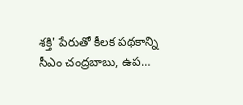శక్తి' పేరుతో కీలక పథకాన్ని సీఎం చంద్రబాబు, ఉప…